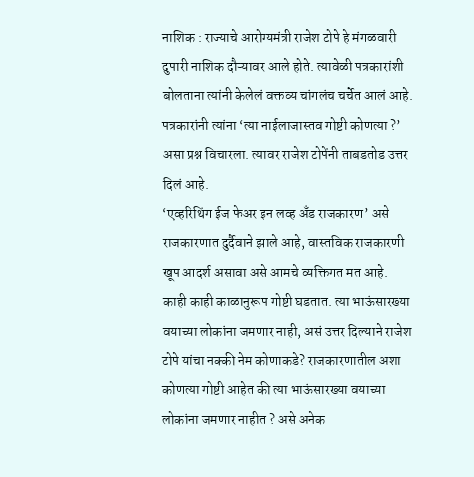नाशिक : राज्याचे आरोग्यमंत्री राजेश टोपे हे मंगळवारी दुपारी नाशिक दौऱ्यावर आले होते. त्यावेळी पत्रकारांशी बोलताना त्यांनी केलेलं वक्तव्य चांगलंच चर्चेत आलं आहे. पत्रकारांनी त्यांना ‘त्या नाईलाजास्तव गोष्टी कोणत्या ?’ असा प्रश्न विचारला. त्यावर राजेश टोपेंनी ताबडतोड उत्तर दिलं आहे.
‘एव्हरिथिंग ईज फेअर इन लव्ह अँड राजकारण’ असे राजकारणात दुर्दैवाने झाले आहे, वास्तविक राजकारणी खूप आदर्श असावा असे आमचे व्यक्तिगत मत आहे. काही काही काळानुरूप गोष्टी घडतात. त्या भाऊंसारख्या वयाच्या लोकांना जमणार नाही, असं उत्तर दिल्याने राजेश टोपे यांचा नक्की नेम कोणाकडे? राजकारणातील अशा कोणत्या गोष्टी आहेत की त्या भाऊंसारख्या वयाच्या लोकांना जमणार नाहीत ? असे अनेक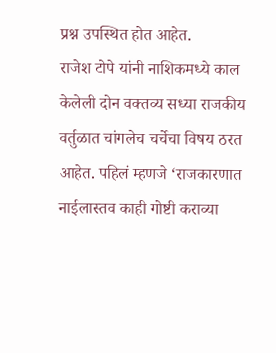प्रश्न उपस्थित होत आहेत.
राजेश टोपे यांनी नाशिकमध्ये काल केलेली दोन वक्तव्य सध्या राजकीय वर्तुळात चांगलेच चर्चेचा विषय ठरत आहेत. पहिलं म्हणजे ‘राजकारणात नाईलास्तव काही गोष्टी कराव्या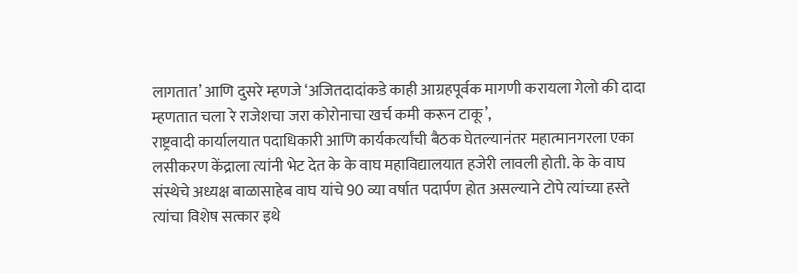लागतात’ आणि दुसरे म्हणजे ‘अजितदादांकडे काही आग्रहपूर्वक मागणी करायला गेलो की दादा म्हणतात चला रे राजेशचा जरा कोरोनाचा खर्च कमी करून टाकू’,
राष्ट्रवादी कार्यालयात पदाधिकारी आणि कार्यकर्त्यांची बैठक घेतल्यानंतर महात्मानगरला एका लसीकरण केंद्राला त्यांनी भेट देत के के वाघ महाविद्यालयात हजेरी लावली होती. के के वाघ संस्थेचे अध्यक्ष बाळासाहेब वाघ यांचे 90 व्या वर्षात पदार्पण होत असल्याने टोपे त्यांच्या हस्ते त्यांचा विशेष सत्कार इथे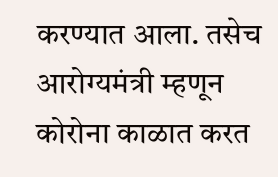करण्यात आला. तसेच आरोग्यमंत्री म्हणून कोरोना काळात करत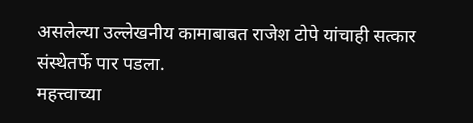असलेल्या उल्लेखनीय कामाबाबत राजेश टोपे यांचाही सत्कार संस्थेतर्फे पार पडला.
महत्त्वाच्या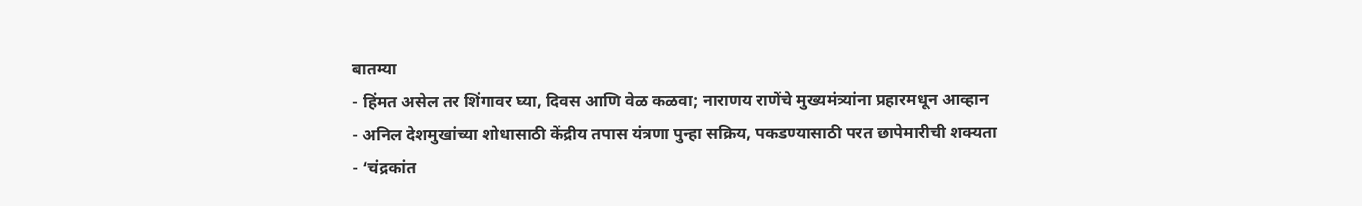बातम्या
- हिंमत असेल तर शिंगावर घ्या, दिवस आणि वेळ कळवा; नाराणय राणेंचे मुख्यमंत्र्यांना प्रहारमधून आव्हान
- अनिल देशमुखांच्या शोधासाठी केंद्रीय तपास यंत्रणा पुन्हा सक्रिय, पकडण्यासाठी परत छापेमारीची शक्यता
- ‘चंद्रकांत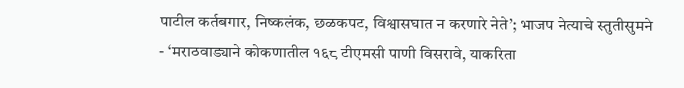पाटील कर्तबगार, निष्कलंक, छळकपट, विश्वासघात न करणारे नेते’; भाजप नेत्याचे स्तुतीसुमने
- ‘मराठवाड्याने कोकणातील १६८ टीएमसी पाणी विसरावे, याकरिता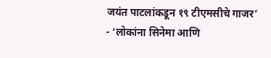जयंत पाटलांकडून १९ टीएमसीचे गाजर’
- ‘लोकांना सिनेमा आणि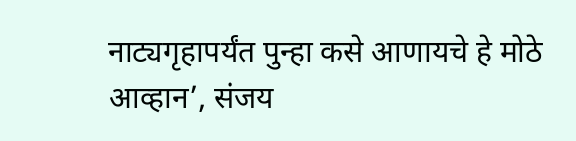नाट्यगृहापर्यंत पुन्हा कसे आणायचे हे मोठे आव्हान’, संजय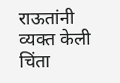राऊतांनी व्यक्त केली चिंता